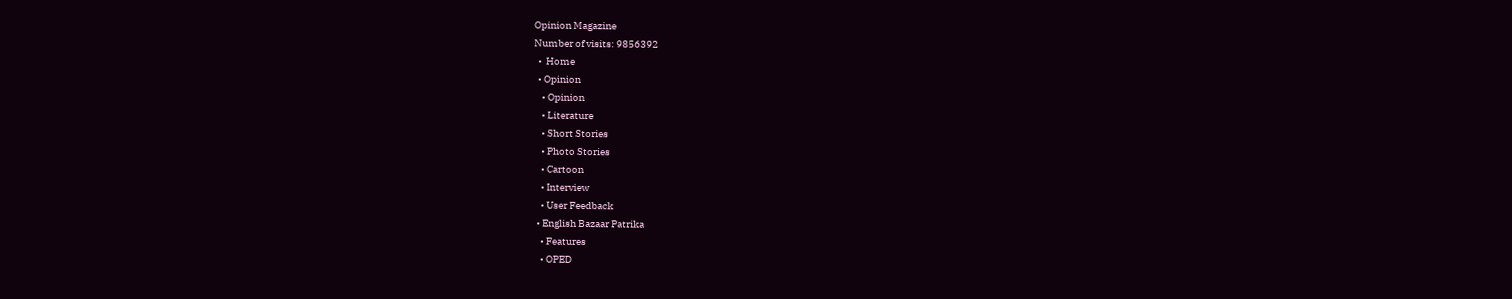Opinion Magazine
Number of visits: 9856392
  •  Home
  • Opinion
    • Opinion
    • Literature
    • Short Stories
    • Photo Stories
    • Cartoon
    • Interview
    • User Feedback
  • English Bazaar Patrika
    • Features
    • OPED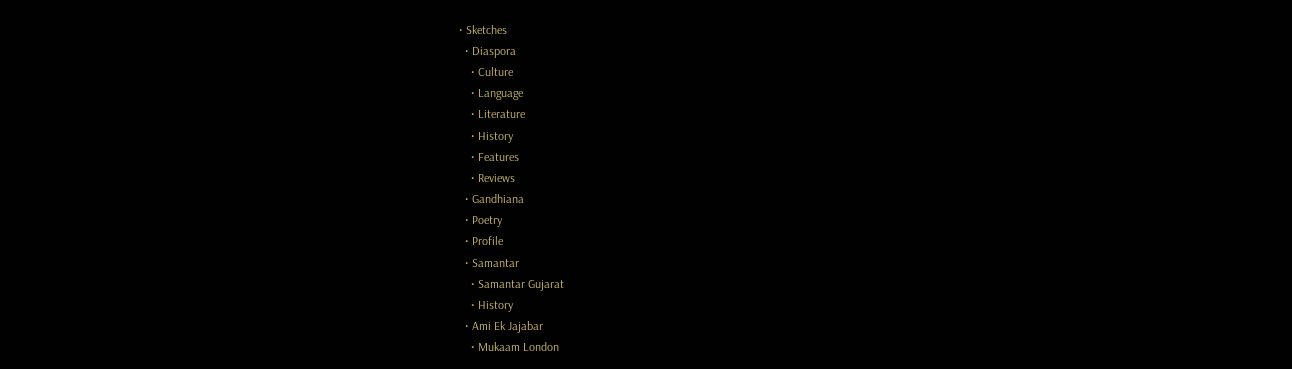• Sketches
  • Diaspora
    • Culture
    • Language
    • Literature
    • History
    • Features
    • Reviews
  • Gandhiana
  • Poetry
  • Profile
  • Samantar
    • Samantar Gujarat
    • History
  • Ami Ek Jajabar
    • Mukaam London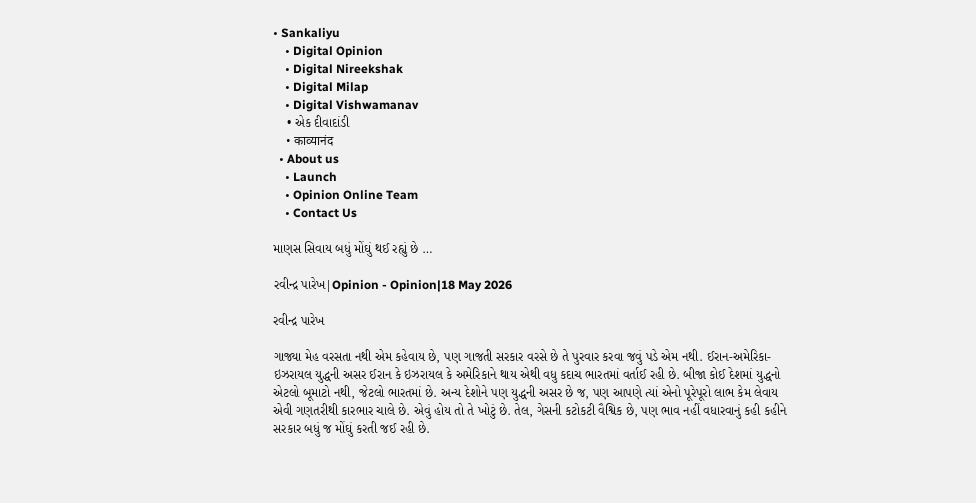• Sankaliyu
    • Digital Opinion
    • Digital Nireekshak
    • Digital Milap
    • Digital Vishwamanav
    • એક દીવાદાંડી
    • काव्यानंद
  • About us
    • Launch
    • Opinion Online Team
    • Contact Us

માણસ સિવાય બધું મોંઘું થઈ રહ્યું છે …

રવીન્દ્ર પારેખ|Opinion - Opinion|18 May 2026

રવીન્દ્ર પારેખ

ગાજ્યા મેહ વરસતા નથી એમ કહેવાય છે, પણ ગાજતી સરકાર વરસે છે તે પુરવાર કરવા જવું પડે એમ નથી. ઈરાન-અમેરિકા-ઇઝરાયલ યુદ્ધની અસર ઈરાન કે ઇઝરાયલ કે અમેરિકાને થાય એથી વધુ કદાચ ભારતમાં વર્તાઈ રહી છે. બીજા કોઈ દેશમાં યુદ્ધનો એટલો બૂમાટો નથી, જેટલો ભારતમાં છે. અન્ય દેશોને પણ યુદ્ધની અસર છે જ, પણ આપણે ત્યાં એનો પૂરેપૂરો લાભ કેમ લેવાય એવી ગણતરીથી કારભાર ચાલે છે. એવું હોય તો તે ખોટું છે. તેલ, ગેસની કટોકટી વૈશ્વિક છે, પણ ભાવ નહીં વધારવાનું કહી કહીને સરકાર બધું જ મોંઘું કરતી જઈ રહી છે.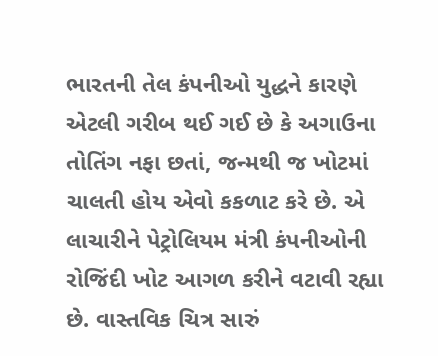ભારતની તેલ કંપનીઓ યુદ્ધને કારણે એટલી ગરીબ થઈ ગઈ છે કે અગાઉના તોતિંગ નફા છતાં, જન્મથી જ ખોટમાં ચાલતી હોય એવો કકળાટ કરે છે. એ લાચારીને પેટ્રોલિયમ મંત્રી કંપનીઓની રોજિંદી ખોટ આગળ કરીને વટાવી રહ્યા છે. વાસ્તવિક ચિત્ર સારું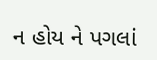ન હોય ને પગલાં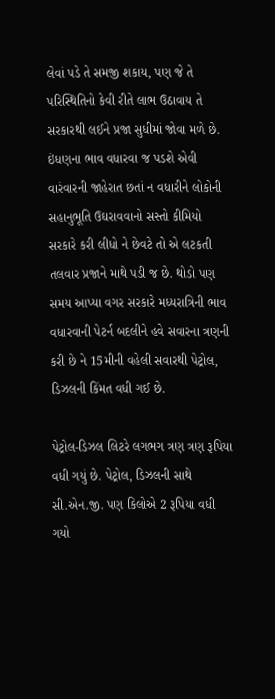લેવાં પડે તે સમજી શકાય, પણ જે તે પરિસ્થિતિનો કેવી રીતે લાભ ઉઠાવાય તે સરકારથી લઈને પ્રજા સુધીમાં જોવા મળે છે. ઇંધણના ભાવ વધારવા જ પડશે એવી વારંવારની જાહેરાત છતાં ન વધારીને લોકોની સહાનુભૂતિ ઉઘરાવવાનો સસ્તો કીમિયો સરકારે કરી લીધો ને છેવટે તો એ લટકતી તલવાર પ્રજાને માથે પડી જ છે. થોડો પણ સમય આપ્યા વગર સરકારે મધ્યરાત્રિની ભાવ વધારવાની પેટર્ન બદલીને હવે સવારના ત્રણની કરી છે ને 15મીની વહેલી સવારથી પેટ્રોલ, ડિઝલની કિંમત વધી ગઈ છે.

પેટ્રોલ-ડિઝલ લિટરે લગભગ ત્રણ ત્રણ રૂપિયા વધી ગયું છે. પેટ્રોલ, ડિઝલની સાથે સી.એન.જી. પણ કિલોએ 2 રૂપિયા વધી ગયો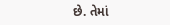છે. તેમાં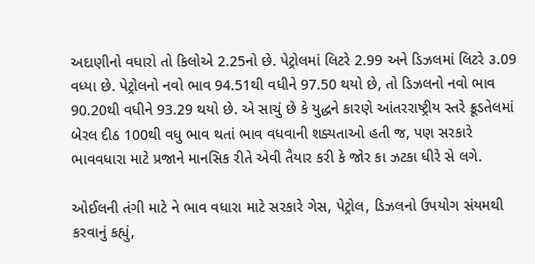અદાણીનો વધારો તો કિલોએ 2.25નો છે. પેટ્રોલમાં લિટરે 2.99 અને ડિઝલમાં લિટરે ૩.09 વધ્યા છે. પેટ્રોલનો નવો ભાવ 94.51થી વધીને 97.50 થયો છે, તો ડિઝલનો નવો ભાવ 90.20થી વધીને 93.29 થયો છે. એ સાચું છે કે યુદ્ધને કારણે આંતરરાષ્ટ્રીય સ્તરે ક્રૂડતેલમાં બેરલ દીઠ 100થી વધુ ભાવ થતાં ભાવ વધવાની શક્યતાઓ હતી જ, પણ સરકારે ભાવવધારા માટે પ્રજાને માનસિક રીતે એવી તૈયાર કરી કે જોર કા ઝટકા ધીરે સે લગે.

ઓઈલની તંગી માટે ને ભાવ વધારા માટે સરકારે ગેસ, પેટ્રોલ, ડિઝલનો ઉપયોગ સંયમથી કરવાનું કહ્યું,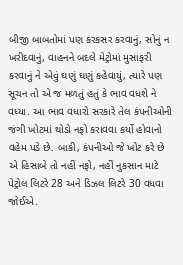બીજી બાબતોમાં પણ કરકસર કરવાનું, સોનું ન ખરીદવાનું, વાહનને બદલે મેટ્રોમાં મુસાફરી કરવાનું ને એવું ઘણું ઘણું કહેવાયું, ત્યારે પણ સૂચન તો એ જ મળતું હતું કે ભાવ વધશે ને વધ્યા. આ ભાવ વધારો સરકારે તેલ કંપનીઓની જંગી ખોટમાં થોડો નફો કરાવવા કર્યો હોવાનો વહેમ પડે છે. બાકી, કંપનીઓ જે ખોટ કરે છે એ હિસાબે તો નહીં નફો, નહીં નુકસાન માટે પેટ્રોલ લિટરે 28 અને ડિઝલ લિટરે 30 વધવા જોઈએ.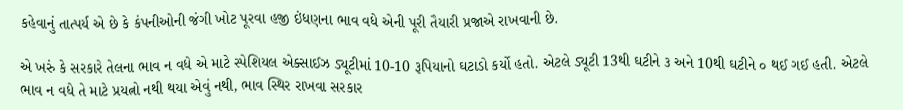કહેવાનું તાત્પર્ય એ છે કે કંપનીઓની જંગી ખોટ પૂરવા હજી ઇંધણના ભાવ વધે એની પૂરી તૈયારી પ્રજાએ રાખવાની છે.

એ ખરું કે સરકારે તેલના ભાવ ન વધે એ માટે સ્પેશિયલ એક્સાઈઝ ડ્યૂટીમાં 10-10 રૂપિયાનો ઘટાડો કર્યો હતો. એટલે ડ્યૂટી 13થી ઘટીને ૩ અને 10થી ઘટીને ૦ થઈ ગઈ હતી. એટલે ભાવ ન વધે તે માટે પ્રયત્નો નથી થયા એવું નથી, ભાવ સ્થિર રાખવા સરકાર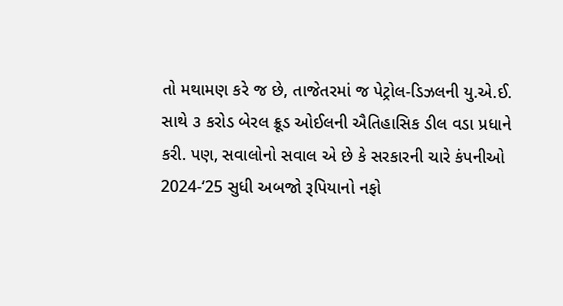તો મથામણ કરે જ છે, તાજેતરમાં જ પેટ્રોલ-ડિઝલની યુ.એ.ઈ. સાથે ૩ કરોડ બેરલ ક્રૂડ ઓઈલની ઐતિહાસિક ડીલ વડા પ્રધાને કરી. પણ, સવાલોનો સવાલ એ છે કે સરકારની ચારે કંપનીઓ 2024-‘25 સુધી અબજો રૂપિયાનો નફો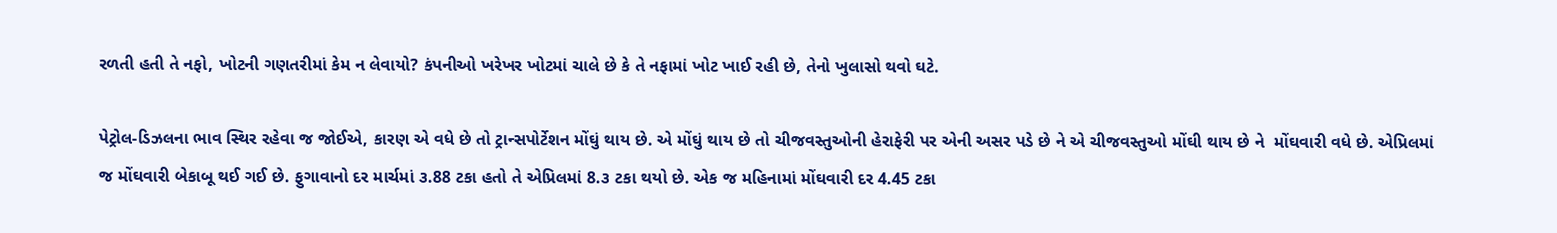રળતી હતી તે નફો, ખોટની ગણતરીમાં કેમ ન લેવાયો? કંપનીઓ ખરેખર ખોટમાં ચાલે છે કે તે નફામાં ખોટ ખાઈ રહી છે, તેનો ખુલાસો થવો ઘટે.

પેટ્રોલ-ડિઝલના ભાવ સ્થિર રહેવા જ જોઈએ, કારણ એ વધે છે તો ટ્રાન્સપોર્ટેશન મોંઘું થાય છે. એ મોંઘું થાય છે તો ચીજવસ્તુઓની હેરાફેરી પર એની અસર પડે છે ને એ ચીજવસ્તુઓ મોંઘી થાય છે ને  મોંઘવારી વધે છે. એપ્રિલમાં જ મોંઘવારી બેકાબૂ થઈ ગઈ છે. ફુગાવાનો દર માર્ચમાં ૩.88 ટકા હતો તે એપ્રિલમાં 8.૩ ટકા થયો છે. એક જ મહિનામાં મોંઘવારી દર 4.45 ટકા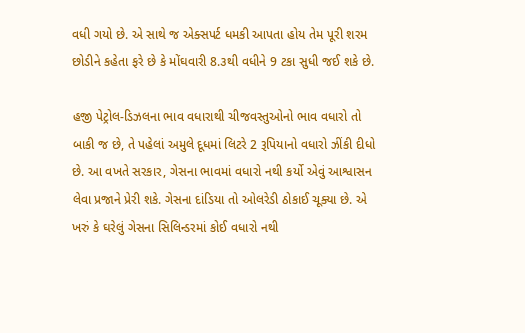વધી ગયો છે. એ સાથે જ એક્સપર્ટ ધમકી આપતા હોય તેમ પૂરી શરમ છોડીને કહેતા ફરે છે કે મોંઘવારી 8.૩થી વધીને 9 ટકા સુધી જઈ શકે છે.

હજી પેટ્રોલ-ડિઝલના ભાવ વધારાથી ચીજવસ્તુઓનો ભાવ વધારો તો બાકી જ છે, તે પહેલાં અમુલે દૂધમાં લિટરે 2 રૂપિયાનો વધારો ઝીંકી દીધો છે. આ વખતે સરકાર, ગેસના ભાવમાં વધારો નથી કર્યો એવું આશ્વાસન લેવા પ્રજાને પ્રેરી શકે. ગેસના દાંડિયા તો ઓલરેડી ઠોકાઈ ચૂક્યા છે. એ ખરું કે ઘરેલું ગેસના સિલિન્ડરમાં કોઈ વધારો નથી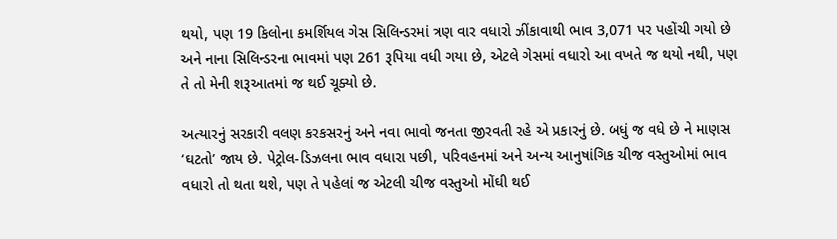થયો, પણ 19 કિલોના કમર્શિયલ ગેસ સિલિન્ડરમાં ત્રણ વાર વધારો ઝીંકાવાથી ભાવ 3,071 પર પહોંચી ગયો છે અને નાના સિલિન્ડરના ભાવમાં પણ 261 રૂપિયા વધી ગયા છે, એટલે ગેસમાં વધારો આ વખતે જ થયો નથી, પણ તે તો મેની શરૂઆતમાં જ થઈ ચૂક્યો છે.

અત્યારનું સરકારી વલણ કરકસરનું અને નવા ભાવો જનતા જીરવતી રહે એ પ્રકારનું છે. બધું જ વધે છે ને માણસ ‘ઘટતો’ જાય છે. પેટ્રોલ-ડિઝલના ભાવ વધારા પછી, પરિવહનમાં અને અન્ય આનુષાંગિક ચીજ વસ્તુઓમાં ભાવ વધારો તો થતા થશે, પણ તે પહેલાં જ એટલી ચીજ વસ્તુઓ મોંઘી થઈ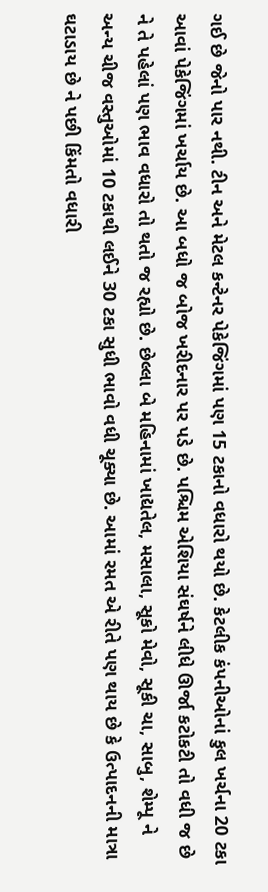ગઈ છે જેનો પાર નથી. ટીન અને મેટલ કન્ટેનર પેકેજિંગમાં પણ 15 ટકાનો વધારો થયો છે. કેટલીક કંપનીઓનાં કુલ ખર્ચના 20 ટકા આવાં પેકેજિંગમાં ખર્ચાય છે. આ બધો જ બોજ ખરીદનાર પર પડે છે. પશ્ચિમ એશિયા સંઘર્ષને લીધે ઊર્જા કટોકટી તો વધી જ છે ને તે પહેલાં પણ ભાવ વધારો તો થતો જ રહ્યો છે. છેલ્લા બે મહિનામાં ખાદ્યતેલ, મસાલા, સૂકો મેવો, સૂકી ચા, સાબુ, શેમ્પૂ ને અન્ય ચીજ વસ્તુઓમાં 10 ટકાથી લઈને 30 ટકા સુધી ભાવો વધી ચૂક્યા છે. આમાં રમત એ રીતે પણ થાય છે કે ઉત્પાદનની માત્રા ઘટાડાય છે ને પછી કિંમતો વધારી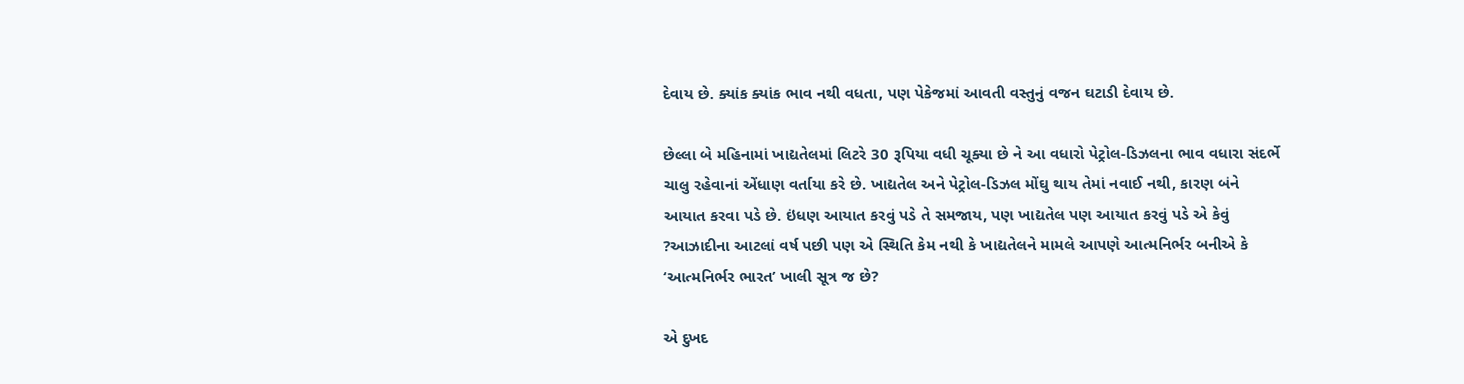દેવાય છે. ક્યાંક ક્યાંક ભાવ નથી વધતા, પણ પેકેજમાં આવતી વસ્તુનું વજન ઘટાડી દેવાય છે.

છેલ્લા બે મહિનામાં ખાદ્યતેલમાં લિટરે 30 રૂપિયા વધી ચૂક્યા છે ને આ વધારો પેટ્રોલ-ડિઝલના ભાવ વધારા સંદર્ભે ચાલુ રહેવાનાં એંધાણ વર્તાયા કરે છે. ખાદ્યતેલ અને પેટ્રોલ-ડિઝલ મોંઘુ થાય તેમાં નવાઈ નથી, કારણ બંને આયાત કરવા પડે છે. ઇંધણ આયાત કરવું પડે તે સમજાય, પણ ખાદ્યતેલ પણ આયાત કરવું પડે એ કેવું ?આઝાદીના આટલાં વર્ષ પછી પણ એ સ્થિતિ કેમ નથી કે ખાદ્યતેલને મામલે આપણે આત્મનિર્ભર બનીએ કે ‘આત્મનિર્ભર ભારત’ ખાલી સૂત્ર જ છે?

એ દુખદ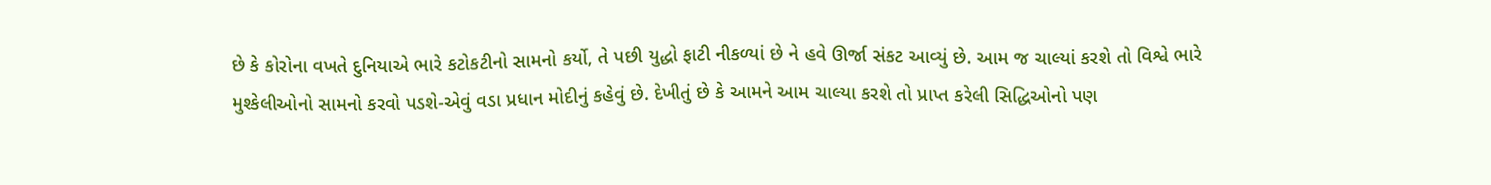છે કે કોરોના વખતે દુનિયાએ ભારે કટોકટીનો સામનો કર્યો, તે પછી યુદ્ધો ફાટી નીકળ્યાં છે ને હવે ઊર્જા સંકટ આવ્યું છે. આમ જ ચાલ્યાં કરશે તો વિશ્વે ભારે મુશ્કેલીઓનો સામનો કરવો પડશે-એવું વડા પ્રધાન મોદીનું કહેવું છે. દેખીતું છે કે આમને આમ ચાલ્યા કરશે તો પ્રાપ્ત કરેલી સિદ્ધિઓનો પણ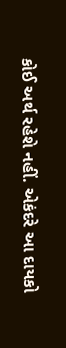કોઈ અર્થ રહેશે નહીં. એકંદરે આ દાયકો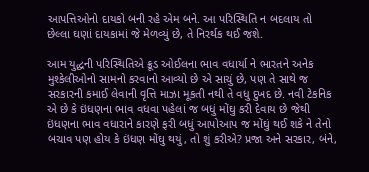આપત્તિઓનો દાયકો બની રહે એમ બને. આ પરિસ્થિતિ ન બદલાય તો છેલ્લા ઘણાં દાયકામાં જે મેળવ્યું છે, તે નિરર્થક થઈ જશે.

આમ યુદ્ધની પરિસ્થિતિએ ક્રૂડ ઓઈલના ભાવ વધાર્યા ને ભારતને અનેક મુશ્કેલીઓનો સામનો કરવાનો આવ્યો છે એ સાચું છે, પણ તે સાથે જ સરકારની કમાઈ લેવાની વૃત્તિ માઝા મૂકતી નથી તે વધુ દુખદ છે. નવી ટેકનિક એ છે કે ઇંધણના ભાવ વધવા પહેલાં જ બધું મોંઘુ કરી દેવાય છે જેથી ઇંધણના ભાવ વધારાને કારણે ફરી બધું આપોઆપ જ મોંઘું થઈ શકે ને તેનો બચાવ પણ હોય કે ઇંધણ મોંઘુ થયું, તો શું કરીએ? પ્રજા અને સરકાર, બંને,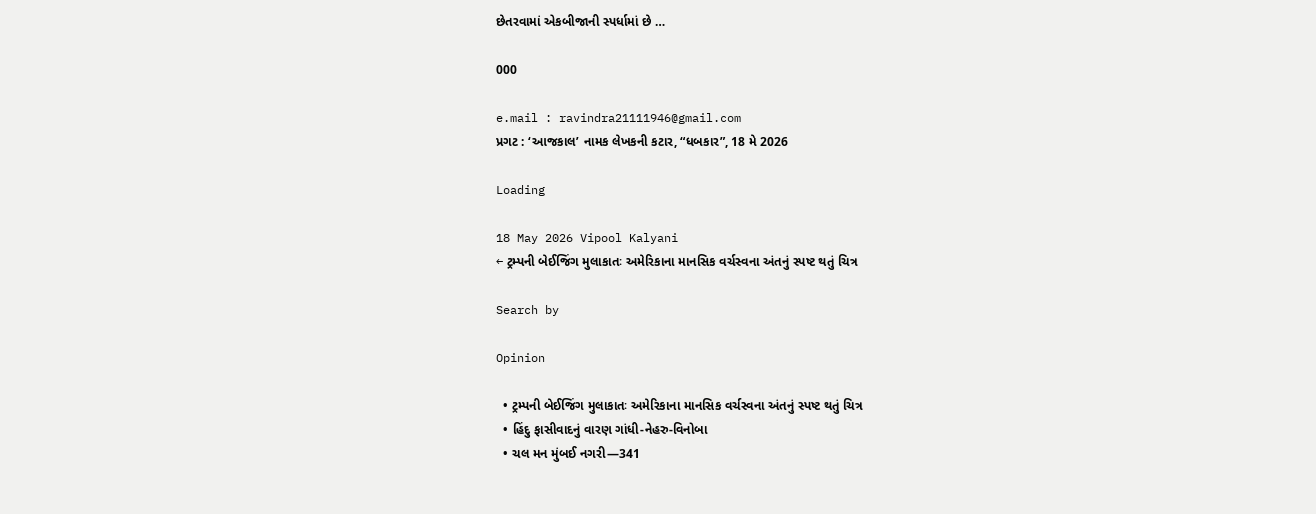છેતરવામાં એકબીજાની સ્પર્ધામાં છે …

000

e.mail : ravindra21111946@gmail.com
પ્રગટ : ‘આજકાલ’ નામક લેખકની કટાર, “ધબકાર”, 18 મે 2026

Loading

18 May 2026 Vipool Kalyani
← ટ્રમ્પની બેઈજિંગ મુલાકાતઃ અમેરિકાના માનસિક વર્ચસ્વના અંતનું સ્પષ્ટ થતું ચિત્ર

Search by

Opinion

  • ટ્રમ્પની બેઈજિંગ મુલાકાતઃ અમેરિકાના માનસિક વર્ચસ્વના અંતનું સ્પષ્ટ થતું ચિત્ર
  • હિંદુ ફાસીવાદનું વારણ ગાંધી-નેહરુ-વિનોબા
  • ચલ મન મુંબઈ નગરી—341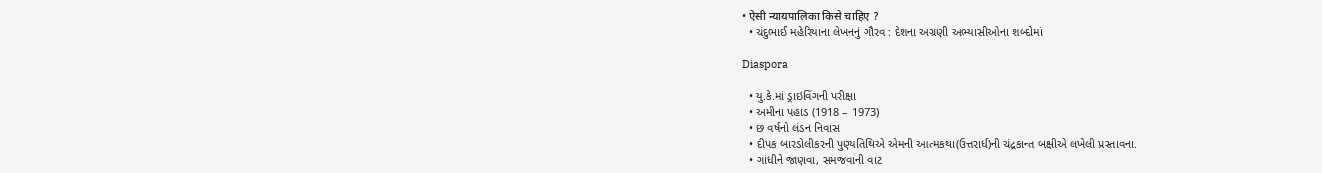• ऐसी न्यायपालिका किसे चाहिए ?
  • ચંદુભાઈ મહેરિયાના લેખનનું ગૌરવ : દેશના અગ્રણી અભ્યાસીઓના શબ્દોમાં

Diaspora

  • યુ.કે.માં ડ્રાઇવિંગની પરીક્ષા
  • અમીના પહાડ (1918 – 1973)
  • છ વર્ષનો લંડન નિવાસ
  • દીપક બારડોલીકરની પુણ્યતિથિએ એમની આત્મકથા(ઉત્તરાર્ધ)ની ચંદ્રકાન્ત બક્ષીએ લખેલી પ્રસ્તાવના.
  • ગાંધીને જાણવા, સમજવાની વાટ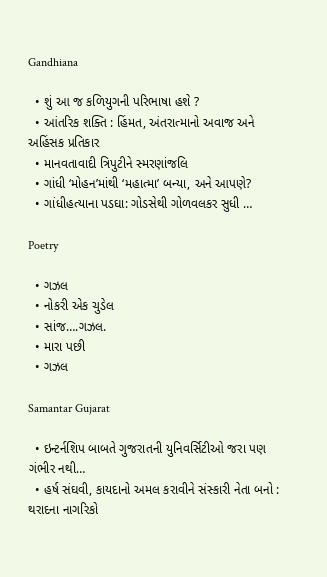Gandhiana

  • શું આ જ કળિયુગની પરિભાષા હશે ?
  • આંતરિક શક્તિ : હિંમત, અંતરાત્માનો અવાજ અને અહિંસક પ્રતિકાર
  • માનવતાવાદી ત્રિપુટીને સ્મરણાંજલિ
  • ગાંધી ‘મોહન’માંથી ‘મહાત્મા’ બન્યા, અને આપણે?
  • ગાંધીહત્યાના પડઘા: ગોડસેથી ગોળવલકર સુધી …

Poetry

  • ગઝલ
  • નોકરી એક ચુડેલ
  • સાંજ….ગઝલ.
  • મારા પછી
  • ગઝલ

Samantar Gujarat

  • ઇન્ટર્નશિપ બાબતે ગુજરાતની યુનિવર્સિટીઓ જરા પણ ગંભીર નથી…
  • હર્ષ સંઘવી, કાયદાનો અમલ કરાવીને સંસ્કારી નેતા બનો : થરાદના નાગરિકો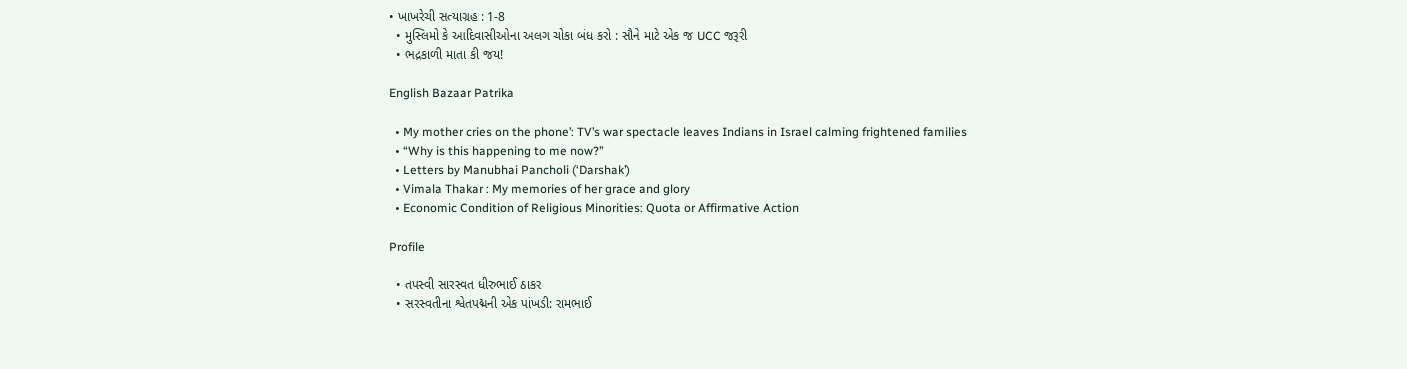• ખાખરેચી સત્યાગ્રહ : 1-8
  • મુસ્લિમો કે આદિવાસીઓના અલગ ચોકા બંધ કરો : સૌને માટે એક જ UCC જરૂરી
  • ભદ્રકાળી માતા કી જય!

English Bazaar Patrika

  • My mother cries on the phone’: TV’s war spectacle leaves Indians in Israel calming frightened families
  • “Why is this happening to me now?”
  • Letters by Manubhai Pancholi (‘Darshak’)
  • Vimala Thakar : My memories of her grace and glory
  • Economic Condition of Religious Minorities: Quota or Affirmative Action

Profile

  • તપસ્વી સારસ્વત ધીરુભાઈ ઠાકર
  • સરસ્વતીના શ્વેતપદ્મની એક પાંખડી: રામભાઈ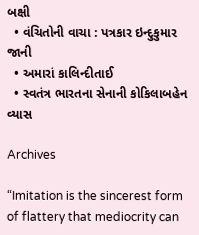બક્ષી
  • વંચિતોની વાચા : પત્રકાર ઇન્દુકુમાર જાની
  • અમારાં કાલિન્દીતાઈ
  • સ્વતંત્ર ભારતના સેનાની કોકિલાબહેન વ્યાસ

Archives

“Imitation is the sincerest form of flattery that mediocrity can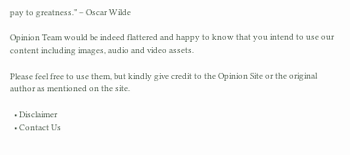pay to greatness.” – Oscar Wilde

Opinion Team would be indeed flattered and happy to know that you intend to use our content including images, audio and video assets.

Please feel free to use them, but kindly give credit to the Opinion Site or the original author as mentioned on the site.

  • Disclaimer
  • Contact Us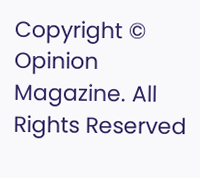Copyright © Opinion Magazine. All Rights Reserved